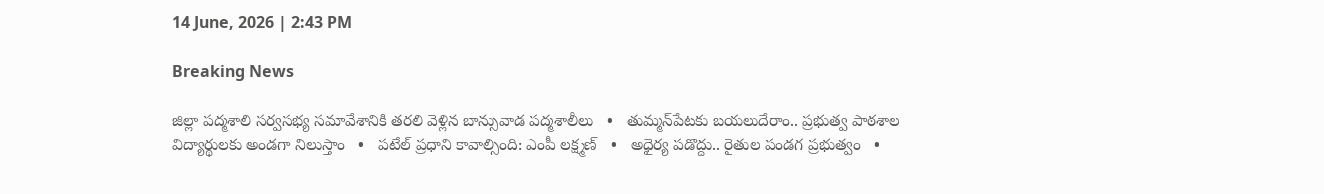14 June, 2026 | 2:43 PM

Breaking News

జిల్లా పద్మశాలి సర్వసభ్య సమావేశానికి తరలి వెళ్లిన బాన్సువాడ పద్మశాలీలు   •   తుమ్మన్‌పేటకు బయలుదేరాం.. ప్రభుత్వ పాఠశాల విద్యార్థులకు అండగా నిలుస్తాం   •   పటేల్ ప్రధాని కావాల్సింది: ఎంపీ లక్ష్మణ్   •   అధైర్య పడొద్దు.. రైతుల పండగ ప్రభుత్వం   •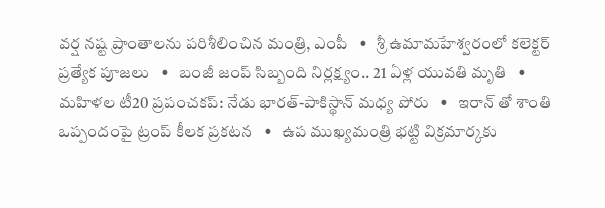వర్ష నష్ట ప్రాంతాలను పరిశీలించిన మంత్రి, ఎంపీ   •   శ్రీ ఉమామహేశ్వరంలో కలెక్టర్ ప్రత్యేక పూజలు   •   బంజీ జంప్ సిబ్బంది నిర్లక్ష్యం.. 21 ఏళ్ల యువతి మృతి   •   మహిళల టీ20 ప్రపంచకప్: నేడు భారత్-పాకిస్థాన్ మధ్య పోరు   •   ఇరాన్ తో శాంతి ఒప్పందంపై ట్రంప్ కీలక ప్రకటన   •   ఉప ముఖ్యమంత్రి భట్టి విక్రమార్కకు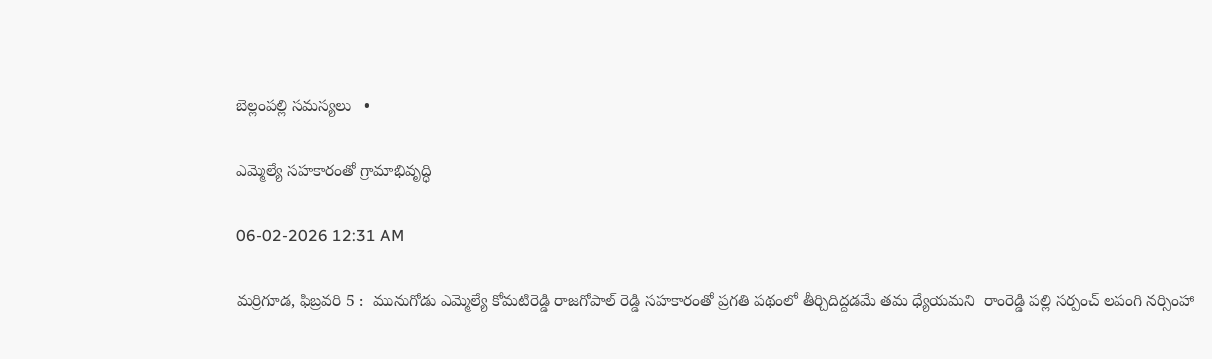బెల్లంపల్లి సమస్యలు   •

ఎమ్మెల్యే సహకారంతో గ్రామాభివృద్ధి

06-02-2026 12:31 AM

మర్రిగూడ, ఫిబ్రవరి 5 :  మునుగోడు ఎమ్మెల్యే కోమటిరెడ్డి రాజగోపాల్ రెడ్డి సహకారంతో ప్రగతి పథంలో తీర్చిదిద్దడమే తమ ధ్యేయమని  రాంరెడ్డి పల్లి సర్పంచ్ లపంగి నర్సింహా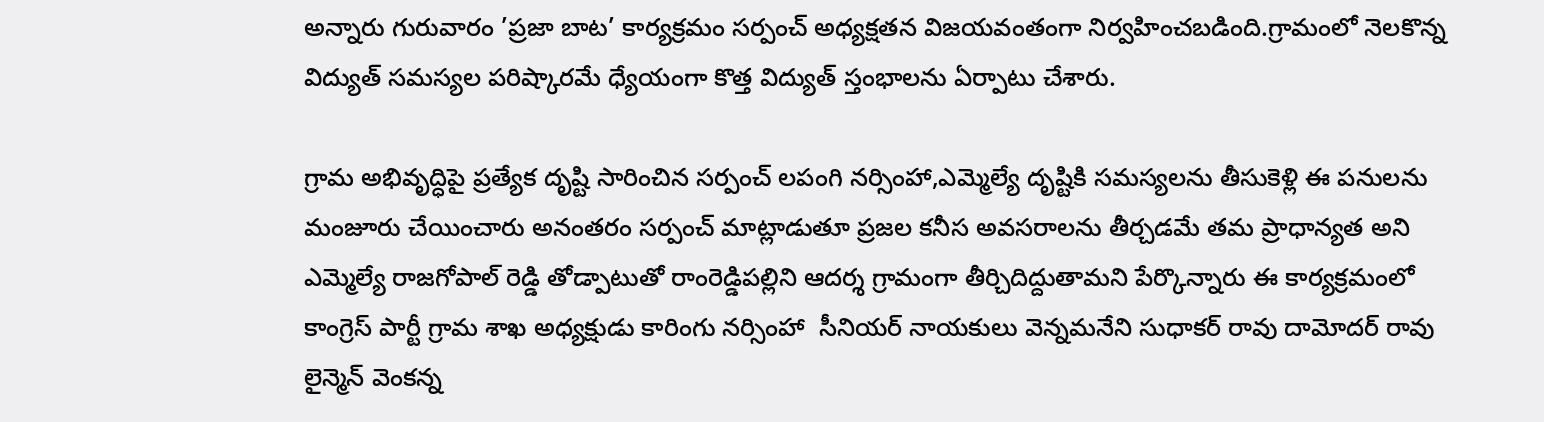అన్నారు గురువారం ’ప్రజా బాట’ కార్యక్రమం సర్పంచ్ అధ్యక్షతన విజయవంతంగా నిర్వహించబడింది.గ్రామంలో నెలకొన్న విద్యుత్ సమస్యల పరిష్కారమే ధ్యేయంగా కొత్త విద్యుత్ స్తంభాలను ఏర్పాటు చేశారు.

గ్రామ అభివృద్ధిపై ప్రత్యేక దృష్టి సారించిన సర్పంచ్ లపంగి నర్సింహా,ఎమ్మెల్యే దృష్టికి సమస్యలను తీసుకెళ్లి ఈ పనులను మంజూరు చేయించారు అనంతరం సర్పంచ్ మాట్లాడుతూ ప్రజల కనీస అవసరాలను తీర్చడమే తమ ప్రాధాన్యత అని ఎమ్మెల్యే రాజగోపాల్ రెడ్డి తోడ్పాటుతో రాంరెడ్డిపల్లిని ఆదర్శ గ్రామంగా తీర్చిదిద్దుతామని పేర్కొన్నారు ఈ కార్యక్రమంలో కాంగ్రెస్ పార్టీ గ్రామ శాఖ అధ్యక్షుడు కారింగు నర్సింహా  సీనియర్ నాయకులు వెన్నమనేని సుధాకర్ రావు దామోదర్ రావు  లైన్మెన్ వెంకన్న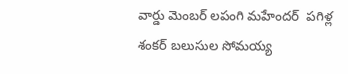వార్డు మెంబర్ లపంగి మహేందర్  పగిళ్ల శంకర్ బలుసుల సోమయ్య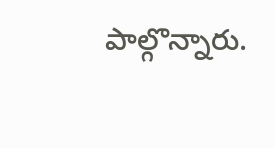పాల్గొన్నారు.